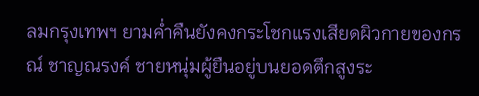ลมกรุงเทพฯ ยามค่ำคืนยังคงกระโชกแรงเสียดผิวกายของกรณ์ ชาญณรงค์ ชายหนุ่มผู้ยืนอยู่บนยอดตึกสูงระ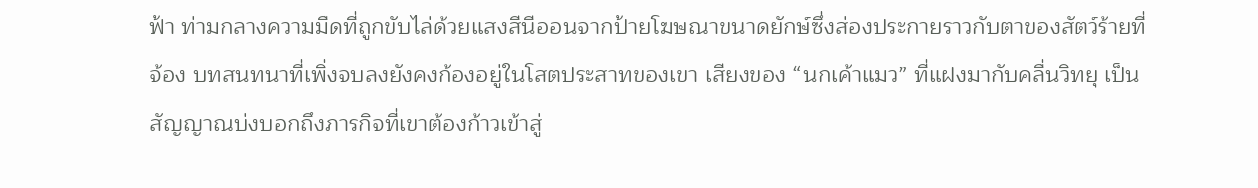ฟ้า ท่ามกลางความมืดที่ถูกขับไล่ด้วยแสงสีนีออนจากป้ายโฆษณาขนาดยักษ์ซึ่งส่องประกายราวกับตาของสัตว์ร้ายที่จ้อง บทสนทนาที่เพิ่งจบลงยังคงก้องอยู่ในโสตประสาทของเขา เสียงของ “นกเค้าแมว” ที่แฝงมากับคลื่นวิทยุ เป็นสัญญาณบ่งบอกถึงภารกิจที่เขาต้องก้าวเข้าสู่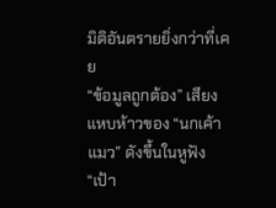มิติอันตรายยิ่งกว่าที่เคย
“ข้อมูลถูกต้อง” เสียงแหบห้าวของ “นกเค้าแมว” ดังขึ้นในหูฟัง “เป้า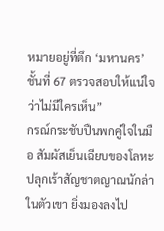หมายอยู่ที่ตึก ‘มหานคร’ ชั้นที่ 67 ตรวจสอบให้แน่ใจว่าไม่มีใครเห็น”
กรณ์กระชับปืนพกคู่ใจในมือ สัมผัสเย็นเฉียบของโลหะปลุกเร้าสัญชาตญาณนักล่าในตัวเขา ยิ่งมองลงไป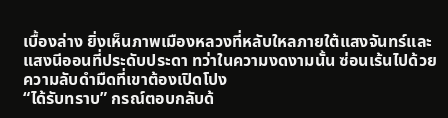เบื้องล่าง ยิ่งเห็นภาพเมืองหลวงที่หลับใหลภายใต้แสงจันทร์และแสงนีออนที่ประดับประดา ทว่าในความงดงามนั้น ซ่อนเร้นไปด้วยความลับดำมืดที่เขาต้องเปิดโปง
“ได้รับทราบ” กรณ์ตอบกลับด้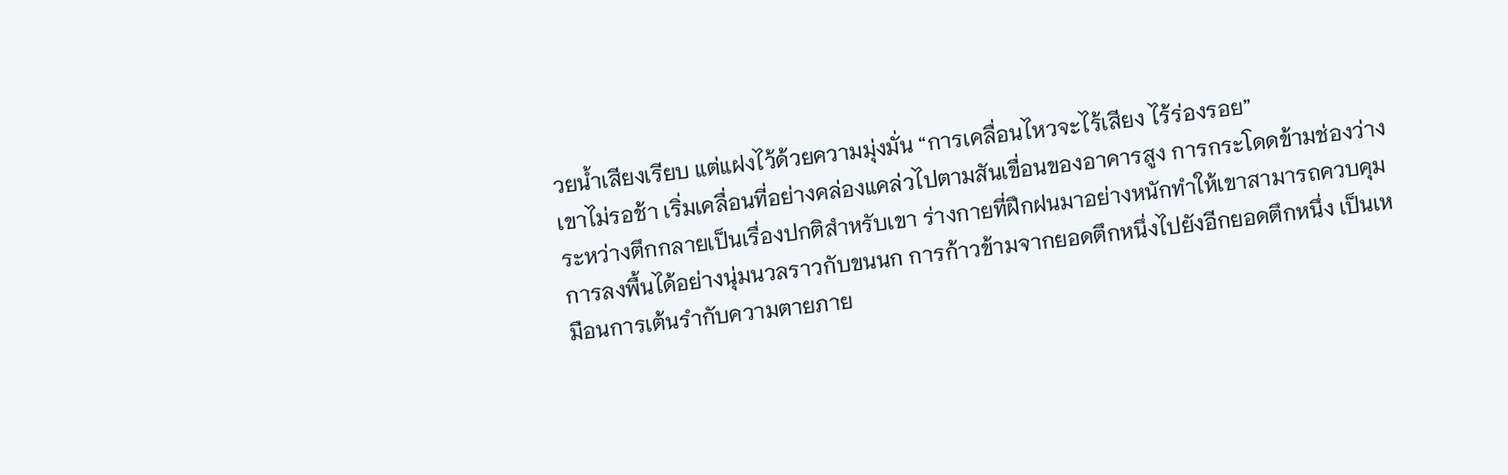วยน้ำเสียงเรียบ แต่แฝงไว้ด้วยความมุ่งมั่น “การเคลื่อนไหวจะไร้เสียง ไร้ร่องรอย”
เขาไม่รอช้า เริ่มเคลื่อนที่อย่างคล่องแคล่วไปตามสันเขื่อนของอาคารสูง การกระโดดข้ามช่องว่างระหว่างตึกกลายเป็นเรื่องปกติสำหรับเขา ร่างกายที่ฝึกฝนมาอย่างหนักทำให้เขาสามารถควบคุมการลงพื้นได้อย่างนุ่มนวลราวกับขนนก การก้าวข้ามจากยอดตึกหนึ่งไปยังอีกยอดตึกหนึ่ง เป็นเหมือนการเต้นรำกับความตายภาย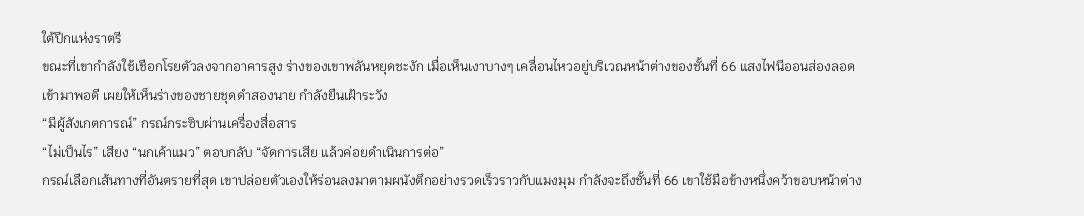ใต้ปีกแห่งราตรี
ขณะที่เขากำลังใช้เชือกโรยตัวลงจากอาคารสูง ร่างของเขาพลันหยุดชะงัก เมื่อเห็นเงาบางๆ เคลื่อนไหวอยู่บริเวณหน้าต่างของชั้นที่ 66 แสงไฟนีออนส่องลอดเข้ามาพอดี เผยให้เห็นร่างของชายชุดดำสองนาย กำลังยืนเฝ้าระวัง
“มีผู้สังเกตการณ์” กรณ์กระซิบผ่านเครื่องสื่อสาร
“ไม่เป็นไร” เสียง “นกเค้าแมว” ตอบกลับ “จัดการเสีย แล้วค่อยดำเนินการต่อ”
กรณ์เลือกเส้นทางที่อันตรายที่สุด เขาปล่อยตัวเองให้ร่อนลงมาตามผนังตึกอย่างรวดเร็วราวกับแมงมุม กำลังจะถึงชั้นที่ 66 เขาใช้มือข้างหนึ่งคว้าขอบหน้าต่าง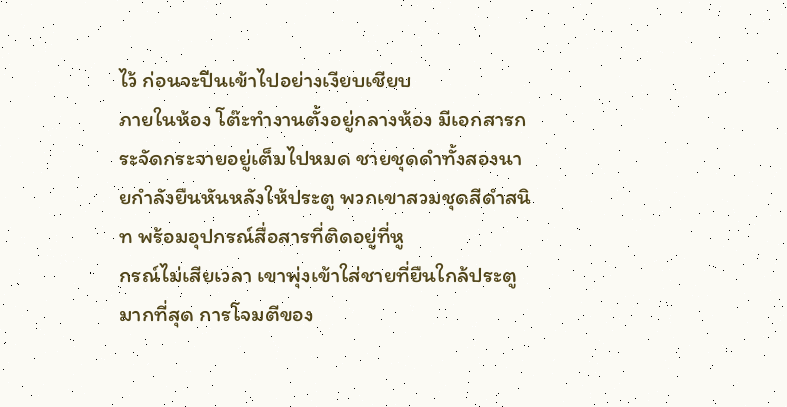ไว้ ก่อนจะปีนเข้าไปอย่างเงียบเชียบ
ภายในห้อง โต๊ะทำงานตั้งอยู่กลางห้อง มีเอกสารกระจัดกระจายอยู่เต็มไปหมด ชายชุดดำทั้งสองนายกำลังยืนหันหลังให้ประตู พวกเขาสวมชุดสีดำสนิท พร้อมอุปกรณ์สื่อสารที่ติดอยู่ที่หู
กรณ์ไม่เสียเวลา เขาพุ่งเข้าใส่ชายที่ยืนใกล้ประตูมากที่สุด การโจมตีของ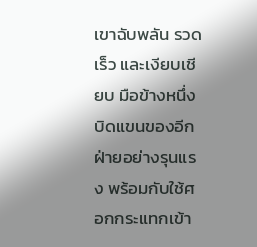เขาฉับพลัน รวดเร็ว และเงียบเชียบ มือข้างหนึ่งบิดแขนของอีกฝ่ายอย่างรุนแรง พร้อมกับใช้ศอกกระแทกเข้า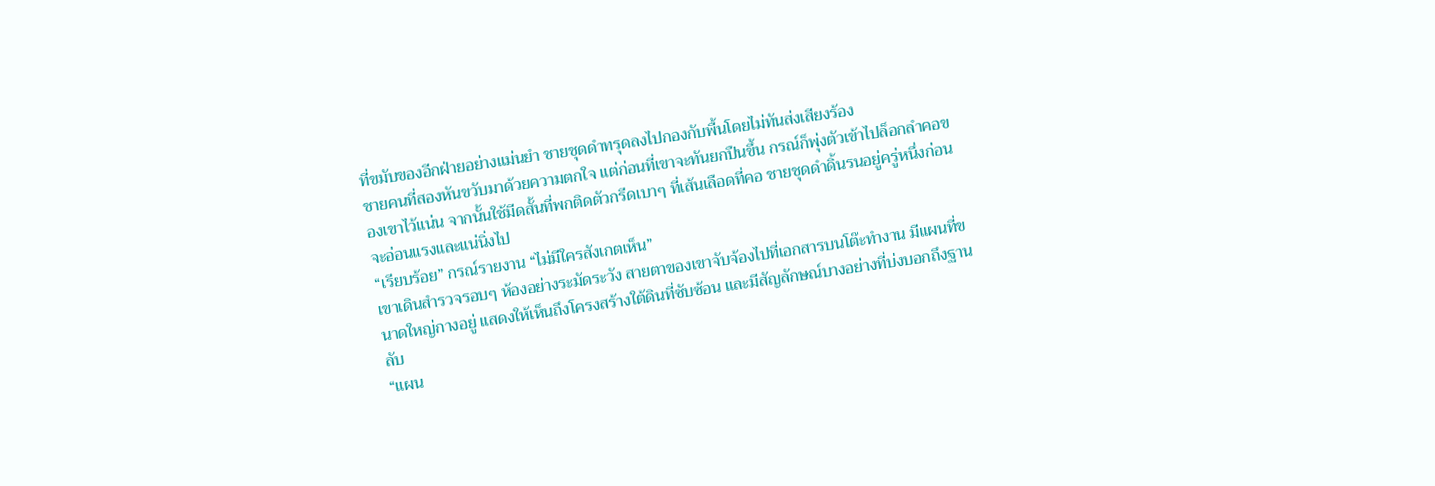ที่ขมับของอีกฝ่ายอย่างแม่นยำ ชายชุดดำทรุดลงไปกองกับพื้นโดยไม่ทันส่งเสียงร้อง
ชายคนที่สองหันขวับมาด้วยความตกใจ แต่ก่อนที่เขาจะทันยกปืนขึ้น กรณ์ก็พุ่งตัวเข้าไปล็อกลำคอของเขาไว้แน่น จากนั้นใช้มีดสั้นที่พกติดตัวกรีดเบาๆ ที่เส้นเลือดที่คอ ชายชุดดำดิ้นรนอยู่ครู่หนึ่งก่อนจะอ่อนแรงและแน่นิ่งไป
“เรียบร้อย” กรณ์รายงาน “ไม่มีใครสังเกตเห็น”
เขาเดินสำรวจรอบๆ ห้องอย่างระมัดระวัง สายตาของเขาจับจ้องไปที่เอกสารบนโต๊ะทำงาน มีแผนที่ขนาดใหญ่กางอยู่ แสดงให้เห็นถึงโครงสร้างใต้ดินที่ซับซ้อน และมีสัญลักษณ์บางอย่างที่บ่งบอกถึงฐานลับ
“แผน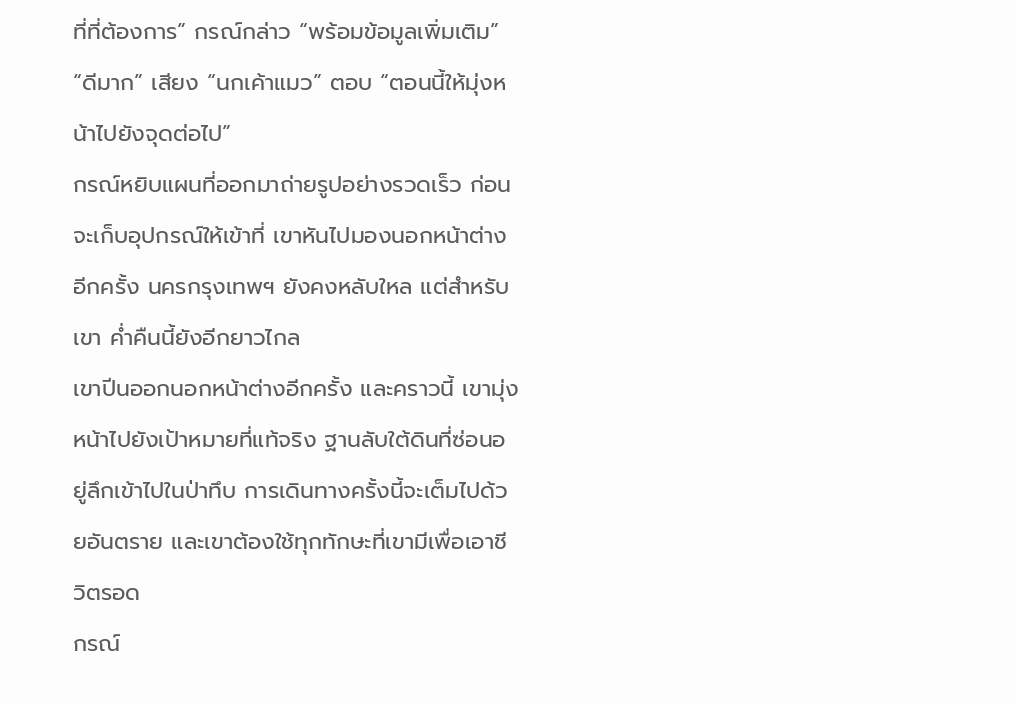ที่ที่ต้องการ” กรณ์กล่าว “พร้อมข้อมูลเพิ่มเติม”
“ดีมาก” เสียง “นกเค้าแมว” ตอบ “ตอนนี้ให้มุ่งหน้าไปยังจุดต่อไป”
กรณ์หยิบแผนที่ออกมาถ่ายรูปอย่างรวดเร็ว ก่อนจะเก็บอุปกรณ์ให้เข้าที่ เขาหันไปมองนอกหน้าต่างอีกครั้ง นครกรุงเทพฯ ยังคงหลับใหล แต่สำหรับเขา ค่ำคืนนี้ยังอีกยาวไกล
เขาปีนออกนอกหน้าต่างอีกครั้ง และคราวนี้ เขามุ่งหน้าไปยังเป้าหมายที่แท้จริง ฐานลับใต้ดินที่ซ่อนอยู่ลึกเข้าไปในป่าทึบ การเดินทางครั้งนี้จะเต็มไปด้วยอันตราย และเขาต้องใช้ทุกทักษะที่เขามีเพื่อเอาชีวิตรอด
กรณ์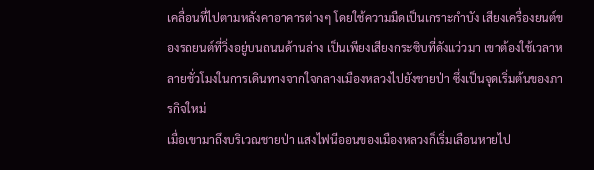เคลื่อนที่ไปตามหลังคาอาคารต่างๆ โดยใช้ความมืดเป็นเกราะกำบัง เสียงเครื่องยนต์ของรถยนต์ที่วิ่งอยู่บนถนนด้านล่าง เป็นเพียงเสียงกระซิบที่ดังแว่วมา เขาต้องใช้เวลาหลายชั่วโมงในการเดินทางจากใจกลางเมืองหลวงไปยังชายป่า ซึ่งเป็นจุดเริ่มต้นของภารกิจใหม่
เมื่อเขามาถึงบริเวณชายป่า แสงไฟนีออนของเมืองหลวงก็เริ่มเลือนหายไป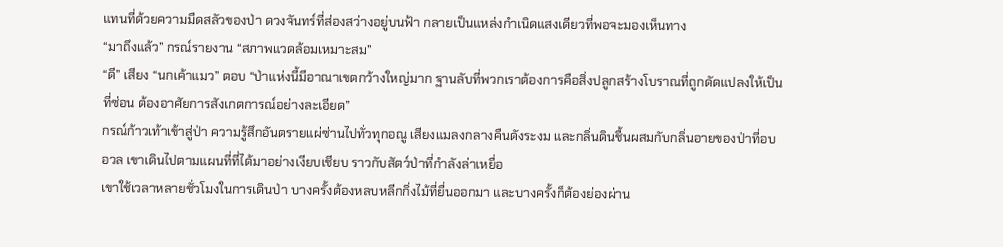แทนที่ด้วยความมืดสลัวของป่า ดวงจันทร์ที่ส่องสว่างอยู่บนฟ้า กลายเป็นแหล่งกำเนิดแสงเดียวที่พอจะมองเห็นทาง
“มาถึงแล้ว” กรณ์รายงาน “สภาพแวดล้อมเหมาะสม”
“ดี” เสียง “นกเค้าแมว” ตอบ “ป่าแห่งนี้มีอาณาเขตกว้างใหญ่มาก ฐานลับที่พวกเราต้องการคือสิ่งปลูกสร้างโบราณที่ถูกดัดแปลงให้เป็นที่ซ่อน ต้องอาศัยการสังเกตการณ์อย่างละเอียด”
กรณ์ก้าวเท้าเข้าสู่ป่า ความรู้สึกอันตรายแผ่ซ่านไปทั่วทุกอณู เสียงแมลงกลางคืนดังระงม และกลิ่นดินชื้นผสมกับกลิ่นอายของป่าที่อบอวล เขาเดินไปตามแผนที่ที่ได้มาอย่างเงียบเชียบ ราวกับสัตว์ป่าที่กำลังล่าเหยื่อ
เขาใช้เวลาหลายชั่วโมงในการเดินป่า บางครั้งต้องหลบหลีกกิ่งไม้ที่ยื่นออกมา และบางครั้งก็ต้องย่องผ่าน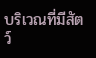บริเวณที่มีสัตว์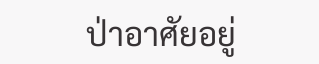ป่าอาศัยอยู่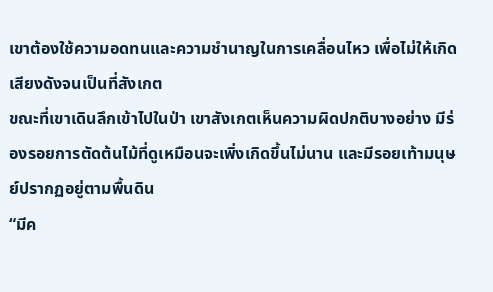เขาต้องใช้ความอดทนและความชำนาญในการเคลื่อนไหว เพื่อไม่ให้เกิดเสียงดังจนเป็นที่สังเกต
ขณะที่เขาเดินลึกเข้าไปในป่า เขาสังเกตเห็นความผิดปกติบางอย่าง มีร่องรอยการตัดต้นไม้ที่ดูเหมือนจะเพิ่งเกิดขึ้นไม่นาน และมีรอยเท้ามนุษย์ปรากฏอยู่ตามพื้นดิน
“มีค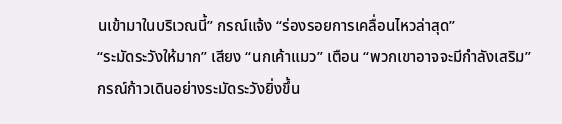นเข้ามาในบริเวณนี้” กรณ์แจ้ง “ร่องรอยการเคลื่อนไหวล่าสุด”
“ระมัดระวังให้มาก” เสียง “นกเค้าแมว” เตือน “พวกเขาอาจจะมีกำลังเสริม”
กรณ์ก้าวเดินอย่างระมัดระวังยิ่งขึ้น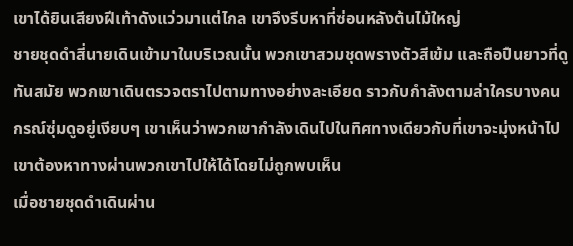เขาได้ยินเสียงฝีเท้าดังแว่วมาแต่ไกล เขาจึงรีบหาที่ซ่อนหลังต้นไม้ใหญ่
ชายชุดดำสี่นายเดินเข้ามาในบริเวณนั้น พวกเขาสวมชุดพรางตัวสีเข้ม และถือปืนยาวที่ดูทันสมัย พวกเขาเดินตรวจตราไปตามทางอย่างละเอียด ราวกับกำลังตามล่าใครบางคน
กรณ์ซุ่มดูอยู่เงียบๆ เขาเห็นว่าพวกเขากำลังเดินไปในทิศทางเดียวกับที่เขาจะมุ่งหน้าไป เขาต้องหาทางผ่านพวกเขาไปให้ได้โดยไม่ถูกพบเห็น
เมื่อชายชุดดำเดินผ่าน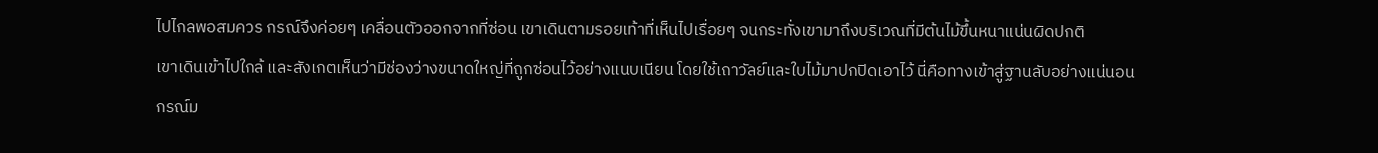ไปไกลพอสมควร กรณ์จึงค่อยๆ เคลื่อนตัวออกจากที่ซ่อน เขาเดินตามรอยเท้าที่เห็นไปเรื่อยๆ จนกระทั่งเขามาถึงบริเวณที่มีต้นไม้ขึ้นหนาแน่นผิดปกติ
เขาเดินเข้าไปใกล้ และสังเกตเห็นว่ามีช่องว่างขนาดใหญ่ที่ถูกซ่อนไว้อย่างแนบเนียน โดยใช้เถาวัลย์และใบไม้มาปกปิดเอาไว้ นี่คือทางเข้าสู่ฐานลับอย่างแน่นอน
กรณ์ม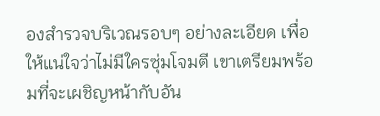องสำรวจบริเวณรอบๆ อย่างละเอียด เพื่อให้แน่ใจว่าไม่มีใครซุ่มโจมตี เขาเตรียมพร้อมที่จะเผชิญหน้ากับอัน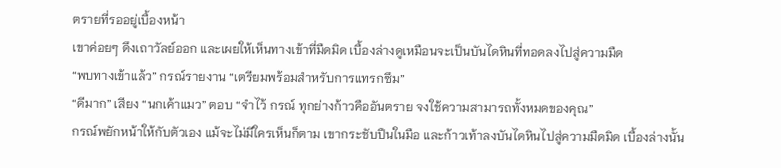ตรายที่รออยู่เบื้องหน้า
เขาค่อยๆ ดึงเถาวัลย์ออก และเผยให้เห็นทางเข้าที่มืดมิด เบื้องล่างดูเหมือนจะเป็นบันไดหินที่ทอดลงไปสู่ความมืด
“พบทางเข้าแล้ว” กรณ์รายงาน “เตรียมพร้อมสำหรับการแทรกซึม”
“ดีมาก” เสียง “นกเค้าแมว” ตอบ “จำไว้ กรณ์ ทุกย่างก้าวคืออันตราย จงใช้ความสามารถทั้งหมดของคุณ”
กรณ์พยักหน้าให้กับตัวเอง แม้จะไม่มีใครเห็นก็ตาม เขากระชับปืนในมือ และก้าวเท้าลงบันไดหินไปสู่ความมืดมิด เบื้องล่างนั้น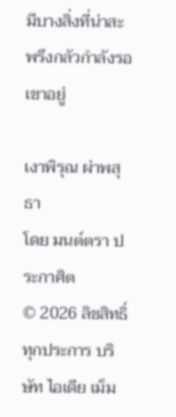มีบางสิ่งที่น่าสะพรึงกลัวกำลังรอเขาอยู่

เงาพิรุณ ผ่าพสุธา
โดย มนต์ตรา ประกาศิต
© 2026 ลิขสิทธิ์ทุกประการ บริษัท ไอเดีย เม็ม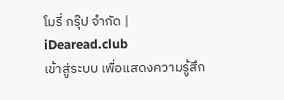โมรี่ กรุ๊ป จำกัด | iDearead.club
เข้าสู่ระบบ เพื่อแสดงความรู้สึก